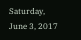Saturday, June 3, 2017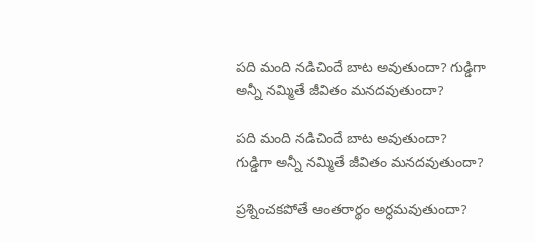పది మంది నడిచిందే బాట అవుతుందా? గుడ్డిగా అన్నీ నమ్మితే జీవితం మనదవుతుందా?

పది మంది నడిచిందే బాట అవుతుందా?
గుడ్డిగా అన్నీ నమ్మితే జీవితం మనదవుతుందా?

ప్రశ్నించకపోతే ఆంతరార్థం అర్ధమవుతుందా?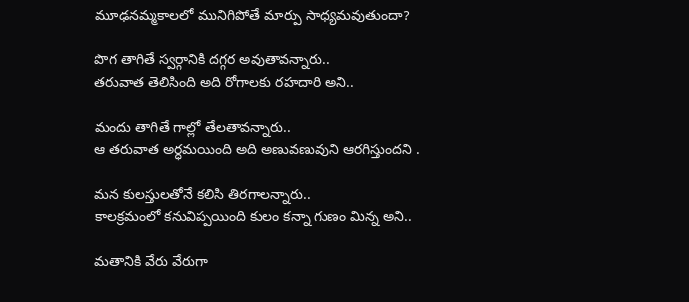మూఢనమ్మకాలలో మునిగిపోతే మార్పు సాధ్యమవుతుందా?

పొగ తాగితే స్వర్గానికి దగ్గర అవుతావన్నారు..
తరువాత తెలిసింది అది రోగాలకు రహదారి అని..

మందు తాగితే గాల్లో తేలతావన్నారు..
ఆ తరువాత అర్ధమయింది అది అణువణువుని ఆరగిస్తుందని .

మన కులస్తులతోనే కలిసి తిరగాలన్నారు..
కాలక్రమంలో కనువిప్పయింది కులం కన్నా గుణం మిన్న అని..

మతానికి వేరు వేరుగా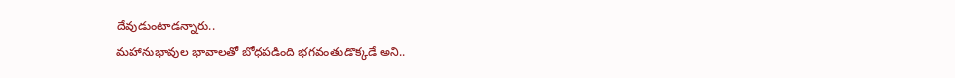దేవుడుంటాడన్నారు..
మహానుభావుల భావాలతో బోధపడింది భగవంతుడొక్కడే అని..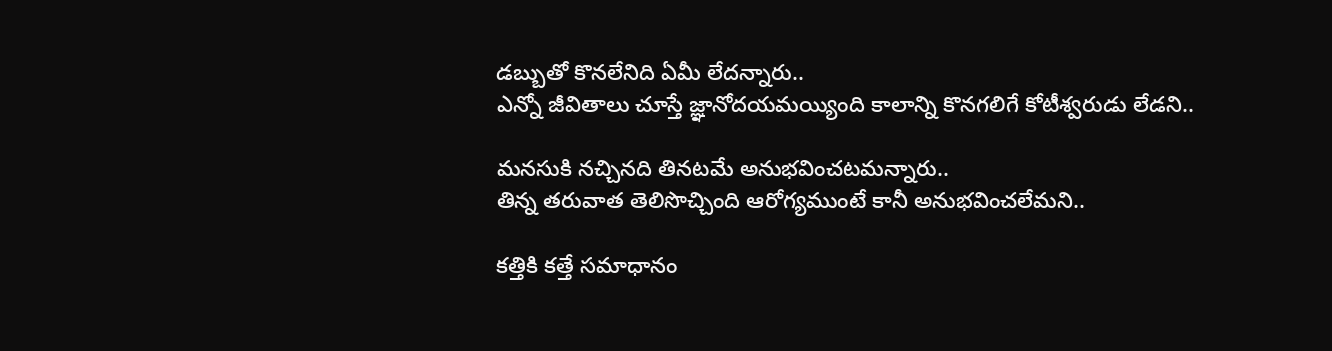డబ్బుతో కొనలేనిది ఏమీ లేదన్నారు..
ఎన్నో జీవితాలు చూస్తే జ్ఞానోదయమయ్యింది కాలాన్ని కొనగలిగే కోటీశ్వరుడు లేడని..

మనసుకి నచ్చినది తినటమే అనుభవించటమన్నారు..
తిన్న తరువాత తెలిసొచ్చింది ఆరోగ్యముంటే కానీ అనుభవించలేమని..

కత్తికి కత్తే సమాధానం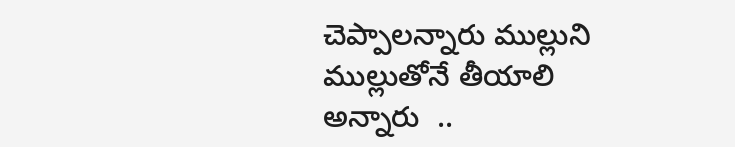చెప్పాలన్నారు ముల్లుని ముల్లుతోనే తీయాలి అన్నారు  ..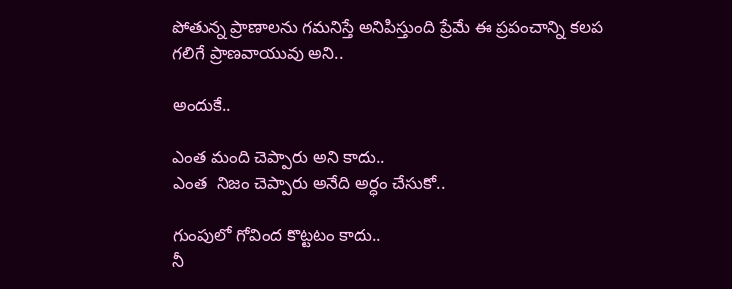పోతున్న ప్రాణాలను గమనిస్తే అనిపిస్తుంది ప్రేమే ఈ ప్రపంచాన్ని కలప గలిగే ప్రాణవాయువు అని..

అందుకే..

ఎంత మంది చెప్పారు అని కాదు..
ఎంత  నిజం చెప్పారు అనేది అర్ధం చేసుకో..

గుంపులో గోవింద కొట్టటం కాదు..
నీ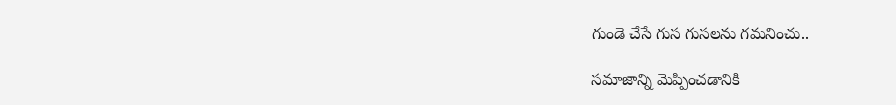గుండె చేసే గుస గుసలను గమనించు..

సమాజాన్ని మెప్పించడానికి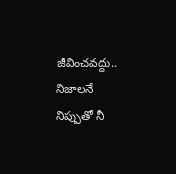జీవించవద్దు..
నిజాలనే నిప్పుతో నీ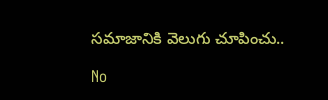సమాజానికి వెలుగు చూపించు..

No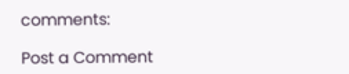comments:

Post a Comment